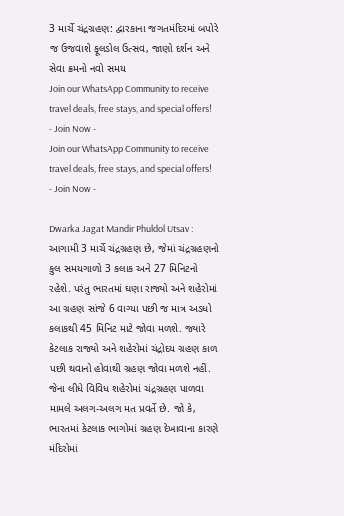3 માર્ચે ચંદ્રગ્રહણ: દ્વારકાના જગતમંદિરમાં બપોરે જ ઉજવાશે ફૂલડોલ ઉત્સવ, જાણો દર્શન અને સેવા ક્રમનો નવો સમય
Join our WhatsApp Community to receive travel deals, free stays, and special offers!
- Join Now -
Join our WhatsApp Community to receive travel deals, free stays, and special offers!
- Join Now -

Dwarka Jagat Mandir Phuldol Utsav : આગામી 3 માર્ચે ચંદ્રગ્રહણ છે, જેમાં ચંદ્રગ્રહણનો કુલ સમયગાળો 3 કલાક અને 27 મિનિટનો રહેશે. પરંતુ ભારતમાં ઘણા રાજ્યો અને શહેરોમાં આ ગ્રહણ સાંજે 6 વાગ્યા પછી જ માત્ર અડધો કલાકથી 45 મિનિટ માટે જોવા મળશે. જ્યારે કેટલાક રાજ્યો અને શહેરોમાં ચંદ્રોદય ગ્રહણ કાળ પછી થવાનો હોવાથી ગ્રહણ જોવા મળશે નહીં. જેના લીધે વિવિધ શહેરોમાં ચંદ્રગ્રહણ પાળવા મામલે અલગ-અલગ મત પ્રવર્તે છે. જો કે, ભારતમાં કેટલાક ભાગોમાં ગ્રહણ દેખાવાના કારણે મંદિરોમાં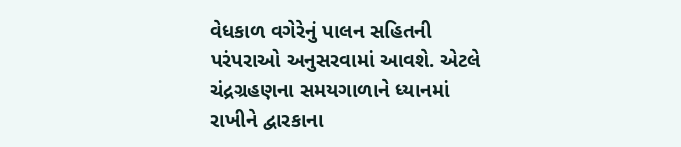વેધકાળ વગેરેનું પાલન સહિતની પરંપરાઓ અનુસરવામાં આવશે. એટલે ચંદ્રગ્રહણના સમયગાળાને ધ્યાનમાં રાખીને દ્વારકાના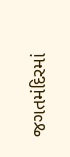જગતમંદિરમાં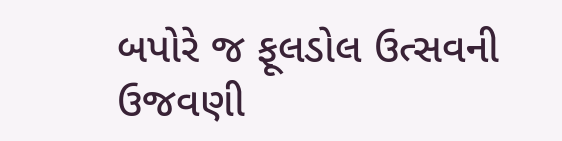બપોરે જ ફૂલડોલ ઉત્સવની ઉજવણી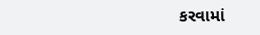કરવામાં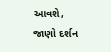આવશે, જાણો દર્શન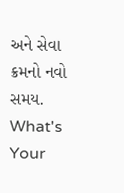અને સેવા ક્રમનો નવો સમય.
What's Your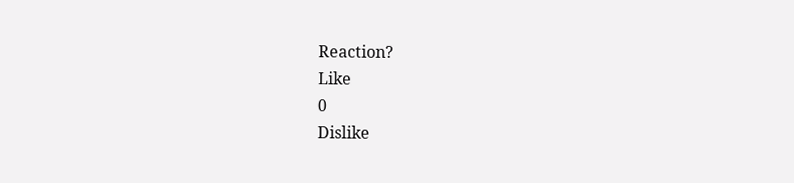Reaction?
Like
0
Dislike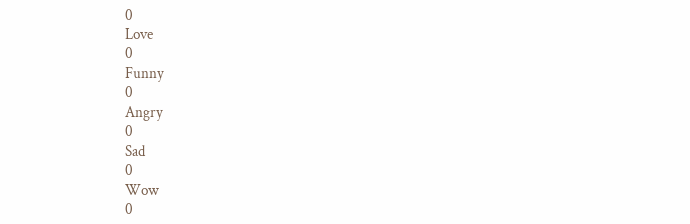0
Love
0
Funny
0
Angry
0
Sad
0
Wow
0